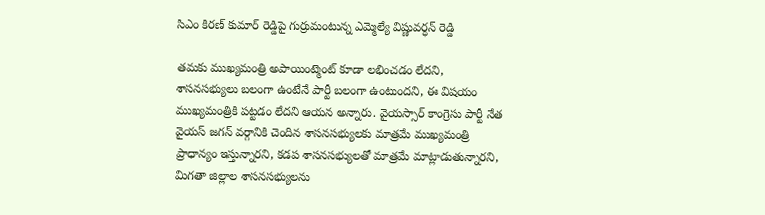సిఎం కిరణ్ కుమార్ రెడ్డిపై గుర్రుమంటున్న ఎమ్మెల్యే విష్ణువర్ధన్ రెడ్డి

తమకు ముఖ్యమంత్రి అపాయింట్మెంట్ కూడా లభించడం లేదని, శాసనసభ్యులు బలంగా ఉంటేనే పార్టీ బలంగా ఉంటుందని, ఈ విషయం ముఖ్యమంత్రికి పట్టడం లేదని ఆయన అన్నారు. వైయస్సార్ కాంగ్రెసు పార్టీ నేత వైయస్ జగన్ వర్గానికి చెందిన శాసనసభ్యులకు మాత్రమే ముఖ్యమంత్రి ప్రాధాన్యం ఇస్తున్నారని, కడప శాసనసభ్యులతో మాత్రమే మాట్లాడుతున్నారని, మిగతా జిల్లాల శాసనసభ్యులను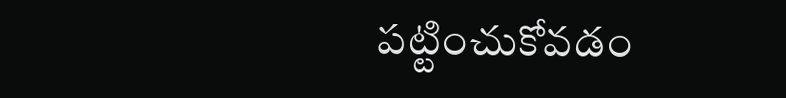పట్టించుకోవడం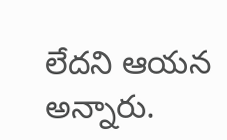లేదని ఆయన అన్నారు.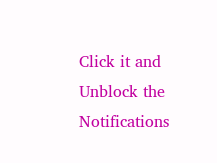Click it and Unblock the Notifications